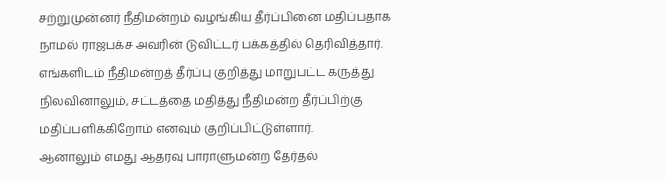சற்றுமுன்னர் நீதிமன்றம் வழங்கிய தீர்ப்பினை மதிப்பதாக நாமல் ராஜபக்ச அவரின் டுவிட்டர் பக்கத்தில் தெரிவித்தார்.
எங்களிடம் நீதிமன்றத் தீர்ப்பு குறித்து மாறுபட்ட கருத்து நிலவினாலும், சட்டத்தை மதித்து நீதிமன்ற தீர்ப்பிற்கு மதிப்பளிக்கிறோம் எனவும் குறிப்பிட்டுள்ளார்.
ஆனாலும் எமது ஆதரவு பாராளுமன்ற தேர்தல்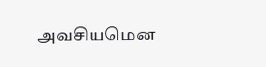அவசியமென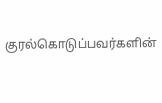குரல்கொடுப்பவர்களின்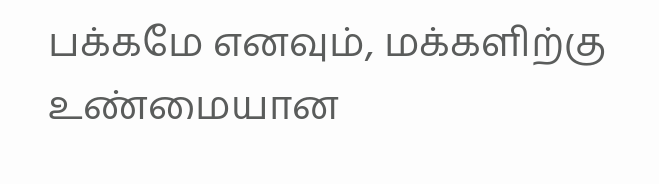பக்கமே எனவும், மக்களிற்கு உண்மையான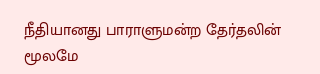நீதியானது பாராளுமன்ற தேர்தலின் மூலமே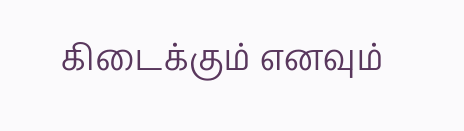கிடைக்கும் எனவும்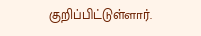குறிப்பிட்டுள்ளார்.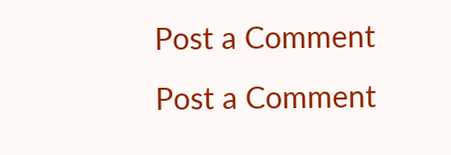Post a Comment
Post a Comment